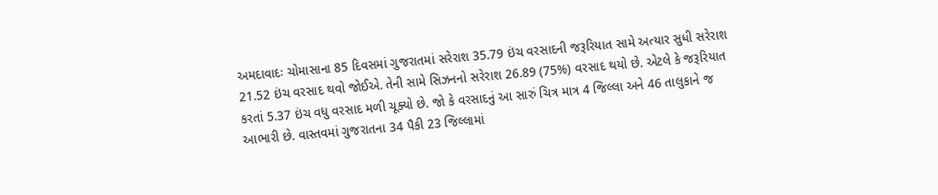અમદાવાદઃ ચોમાસાના 85 દિવસમાં ગુજરાતમાં સરેરાશ 35.79 ઇંચ વરસાદની જરૂરિયાત સામે અત્યાર સુધી સરેરાશ 21.52 ઇંચ વરસાદ થવો જોઈએ. તેની સામે સિઝનનો સરેરાશ 26.89 (75%) વરસાદ થયો છે. એટલે કે જરૂરિયાત કરતાં 5.37 ઇંચ વધુ વરસાદ મળી ચૂક્યો છે. જો કે વરસાદનું આ સારું ચિત્ર માત્ર 4 જિલ્લા અને 46 તાલુકાને જ આભારી છે. વાસ્તવમાં ગુજરાતના 34 પૈકી 23 જિલ્લામાં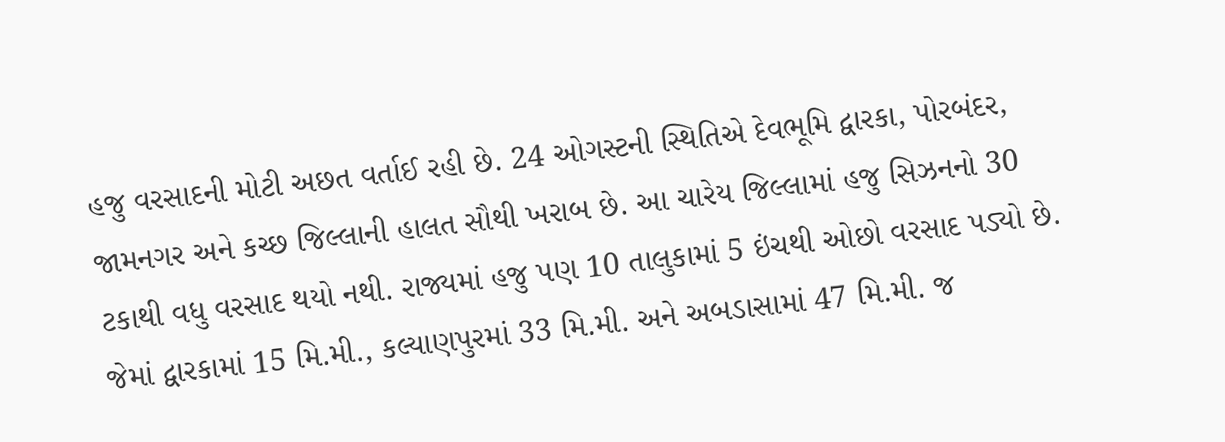હજુ વરસાદની મોટી અછત વર્તાઈ રહી છે. 24 ઓગસ્ટની સ્થિતિએ દેવભૂમિ દ્વારકા, પોરબંદર, જામનગર અને કચ્છ જિલ્લાની હાલત સૌથી ખરાબ છે. આ ચારેય જિલ્લામાં હજુ સિઝનનો 30 ટકાથી વધુ વરસાદ થયો નથી. રાજ્યમાં હજુ પણ 10 તાલુકામાં 5 ઇંચથી ઓછો વરસાદ પડ્યો છે. જેમાં દ્વારકામાં 15 મિ.મી., કલ્યાણપુરમાં 33 મિ.મી. અને અબડાસામાં 47 મિ.મી. જ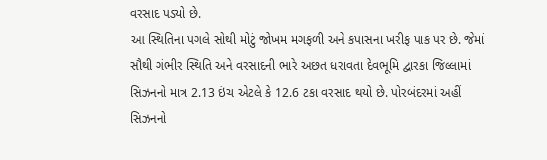વરસાદ પડ્યો છે.
આ સ્થિતિના પગલે સોથી મોટું જોખમ મગફળી અને કપાસના ખરીફ પાક પર છે. જેમાં સૌથી ગંભીર સ્થિતિ અને વરસાદની ભારે અછત ધરાવતા દેવભૂમિ દ્વારકા જિલ્લામાં સિઝનનો માત્ર 2.13 ઇંચ એટલે કે 12.6 ટકા વરસાદ થયો છે. પોરબંદરમાં અહીં સિઝનનો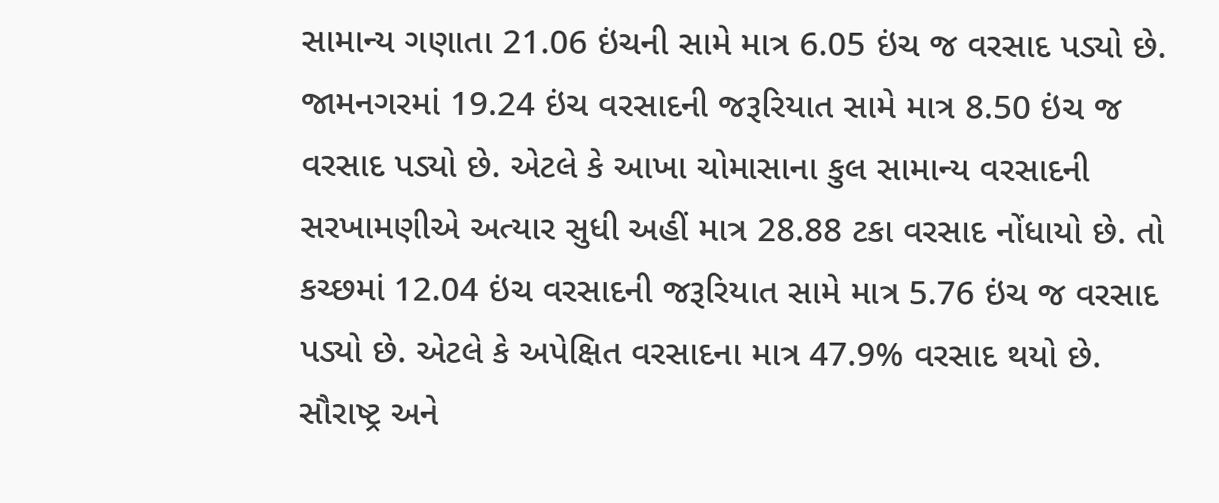સામાન્ય ગણાતા 21.06 ઇંચની સામે માત્ર 6.05 ઇંચ જ વરસાદ પડ્યો છે. જામનગરમાં 19.24 ઇંચ વરસાદની જરૂરિયાત સામે માત્ર 8.50 ઇંચ જ વરસાદ પડ્યો છે. એટલે કે આખા ચોમાસાના કુલ સામાન્ય વરસાદની સરખામણીએ અત્યાર સુધી અહીં માત્ર 28.88 ટકા વરસાદ નોંધાયો છે. તો કચ્છમાં 12.04 ઇંચ વરસાદની જરૂરિયાત સામે માત્ર 5.76 ઇંચ જ વરસાદ પડ્યો છે. એટલે કે અપેક્ષિત વરસાદના માત્ર 47.9% વરસાદ થયો છે.
સૌરાષ્ટ્ર અને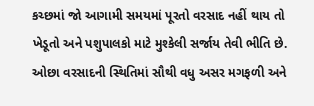કચ્છમાં જો આગામી સમયમાં પૂરતો વરસાદ નહીં થાય તો ખેડૂતો અને પશુપાલકો માટે મુશ્કેલી સર્જાય તેવી ભીતિ છે. ઓછા વરસાદની સ્થિતિમાં સૌથી વધુ અસર મગફળી અને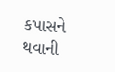કપાસને થવાની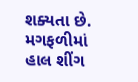શક્યતા છે. મગફળીમાં હાલ શીંગ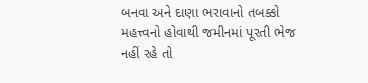બનવા અને દાણા ભરાવાનો તબક્કો મહત્ત્વનો હોવાથી જમીનમાં પૂરતી ભેજ નહીં રહે તો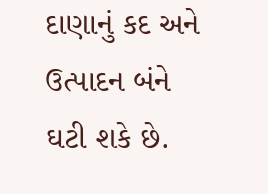દાણાનું કદ અને ઉત્પાદન બંને ઘટી શકે છે.